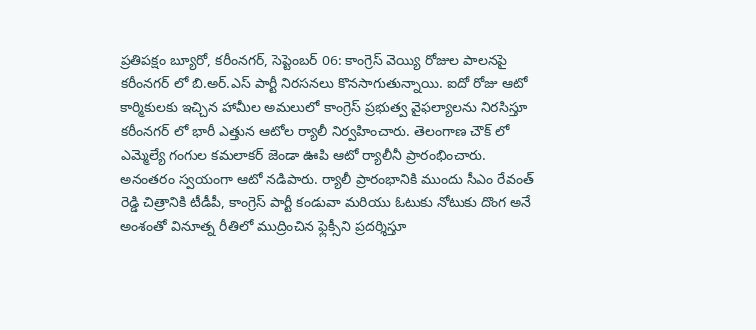ప్రతిపక్షం బ్యూరో, కరీంనగర్, సెప్టెంబర్ 06: కాంగ్రెస్ వెయ్యి రోజుల పాలనపై కరీంనగర్ లో బి.అర్.ఎస్ పార్టీ నిరసనలు కొనసాగుతున్నాయి. ఐదో రోజు ఆటో కార్మికులకు ఇచ్చిన హామీల అమలులో కాంగ్రెస్ ప్రభుత్వ వైఫల్యాలను నిరసిస్తూ కరీంనగర్ లో భారీ ఎత్తున ఆటోల ర్యాలీ నిర్వహించారు. తెలంగాణ చౌక్ లో ఎమ్మెల్యే గంగుల కమలాకర్ జెండా ఊపి ఆటో ర్యాలీనీ ప్రారంభించారు. అనంతరం స్వయంగా ఆటో నడిపారు. ర్యాలీ ప్రారంభానికి ముందు సీఎం రేవంత్ రెడ్డి చిత్రానికి టీడీపీ, కాంగ్రెస్ పార్టీ కండువా మరియు ఓటుకు నోటుకు దొంగ అనే అంశంతో వినూత్న రీతిలో ముద్రించిన ఫ్లెక్సీని ప్రదర్శిస్తూ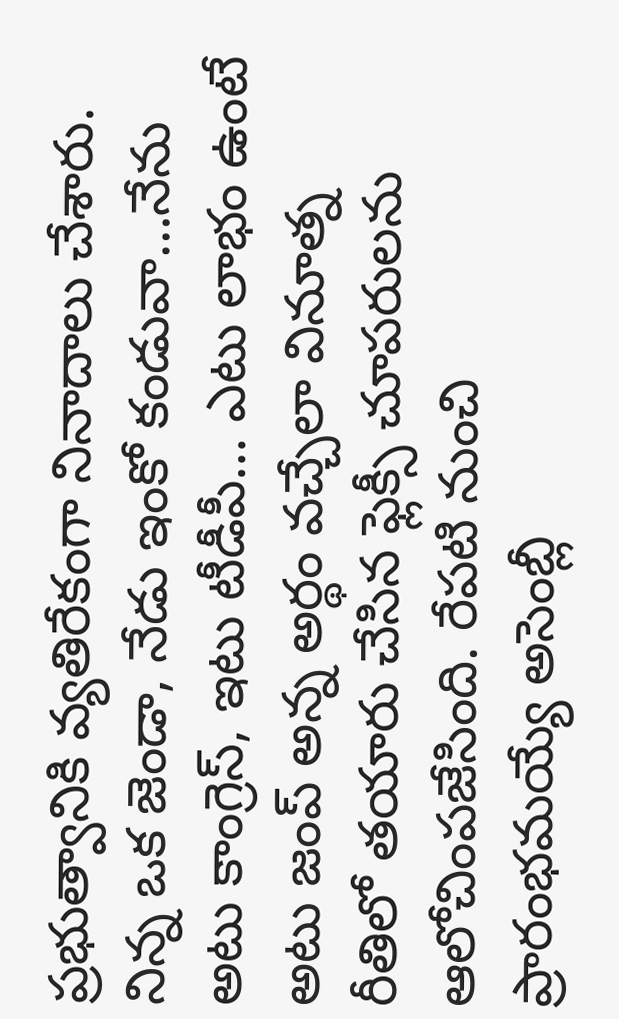ప్రభుత్వానికి వ్యతిరేకంగా నినాదాలు చేశారు. నిన్న ఒక జెండా, నేడు ఇంకో కండువా…నేను అటు కాంగ్రెస్, ఇటు టీడీపీ… ఎటు లాభం ఉంటే అటు జంప్ అన్న అర్థం వచ్చేలా వినూత్న రీతిలో తయారు చేసిన ఫ్లెక్సీ చూపరులను ఆలోచింపజేసింది. రేపటి నుంచి ప్రారంభమయ్యే అసెంబ్లీ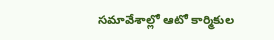సమావేశాల్లో ఆటో కార్మికుల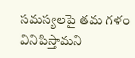సమస్యలపై తమ గళం వినిపిస్తామని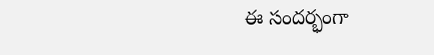ఈ సందర్భంగా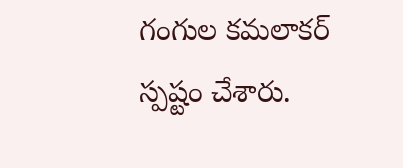గంగుల కమలాకర్ స్పష్టం చేశారు.